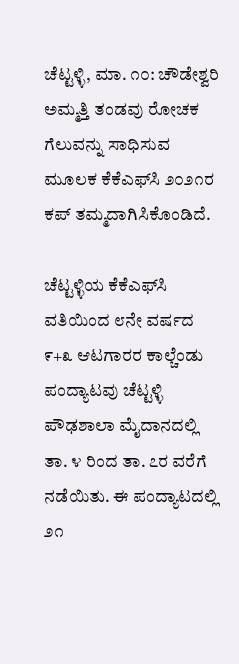ಚೆಟ್ಟಳ್ಳಿ, ಮಾ. ೧೦: ಚೌಡೇಶ್ವರಿ ಅಮ್ಮತ್ತಿ ತಂಡವು ರೋಚಕ ಗೆಲುವನ್ನು ಸಾಧಿಸುವ ಮೂಲಕ ಕೆಕೆಎಫ್‌ಸಿ ೨೦೨೧ರ ಕಪ್ ತಮ್ಮದಾಗಿಸಿಕೊಂಡಿದೆ.

ಚೆಟ್ಟಳ್ಳಿಯ ಕೆಕೆಎಫ್‌ಸಿ ವತಿಯಿಂದ ೮ನೇ ವರ್ಷದ ೯+೩ ಆಟಗಾರರ ಕಾಲ್ಚೆಂಡು ಪಂದ್ಯಾಟವು ಚೆಟ್ಟಳ್ಳಿ ಪೌಢಶಾಲಾ ಮೈದಾನದಲ್ಲಿ ತಾ. ೪ ರಿಂದ ತಾ. ೭ರ ವರೆಗೆ ನಡೆಯಿತು. ಈ ಪಂದ್ಯಾಟದಲ್ಲಿ ೨೧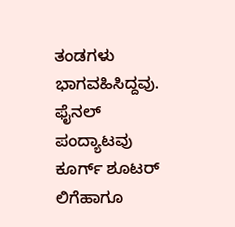ತಂಡಗಳು ಭಾಗವಹಿಸಿದ್ದವು. ಫೈನಲ್ ಪಂದ್ಯಾಟವು ಕೂರ್ಗ್ ಶೂಟರ್ ಲಿಗೆಹಾಗೂ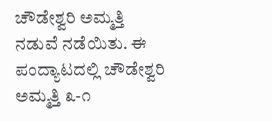ಚೌಡೇಶ್ವರಿ ಅಮ್ಮತ್ತಿ ನಡುವೆ ನಡೆಯಿತು. ಈ ಪಂದ್ಯಾಟದಲ್ಲಿ ಚೌಡೇಶ್ವರಿ ಅಮ್ಮತ್ತಿ ೩-೧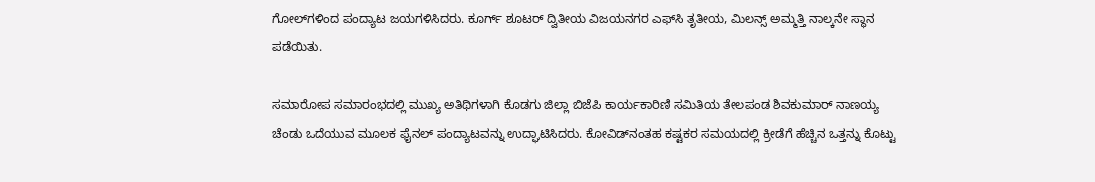ಗೋಲ್‌ಗಳಿಂದ ಪಂದ್ಯಾಟ ಜಯಗಳಿಸಿದರು. ಕೂರ್ಗ್ ಶೂಟರ್ ದ್ವಿತೀಯ ವಿಜಯನಗರ ಎಫ್‌ಸಿ ತೃತೀಯ, ಮಿಲನ್ಸ್ ಅಮ್ಮತ್ತಿ ನಾಲ್ಕನೇ ಸ್ಥಾನ ಪಡೆಯಿತು.

ಸಮಾರೋಪ ಸಮಾರಂಭದಲ್ಲಿ ಮುಖ್ಯ ಅತಿಥಿಗಳಾಗಿ ಕೊಡಗು ಜಿಲ್ಲಾ ಬಿಜೆಪಿ ಕಾರ್ಯಕಾರಿಣಿ ಸಮಿತಿಯ ತೇಲಪಂಡ ಶಿವಕುಮಾರ್ ನಾಣಯ್ಯ ಚೆಂಡು ಒದೆಯುವ ಮೂಲಕ ಫೈನಲ್ ಪಂದ್ಯಾಟವನ್ನು ಉದ್ಘಾಟಿಸಿದರು. ಕೋವಿಡ್‌ನಂತಹ ಕಷ್ಟಕರ ಸಮಯದಲ್ಲಿ ಕ್ರೀಡೆಗೆ ಹೆಚ್ಚಿನ ಒತ್ತನ್ನು ಕೊಟ್ಟು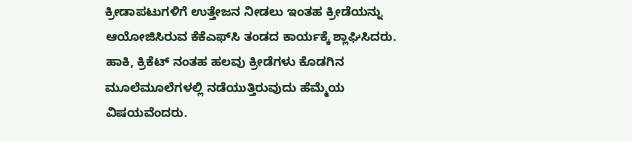ಕ್ರೀಡಾಪಟುಗಳಿಗೆ ಉತ್ತೇಜನ ನೀಡಲು ಇಂತಹ ಕ್ರೀಡೆಯನ್ನು ಆಯೋಜಿಸಿರುವ ಕೆಕೆಎಫ್‌ಸಿ ತಂಡದ ಕಾರ್ಯಕ್ಕೆ ಶ್ಲಾಘಿಸಿದರು. ಹಾಕಿ, ಕ್ರಿಕೆಟ್ ನಂತಹ ಹಲವು ಕ್ರೀಡೆಗಳು ಕೊಡಗಿನ ಮೂಲೆಮೂಲೆಗಳಲ್ಲಿ ನಡೆಯುತ್ತಿರುವುದು ಹೆಮ್ಮೆಯ ವಿಷಯವೆಂದರು.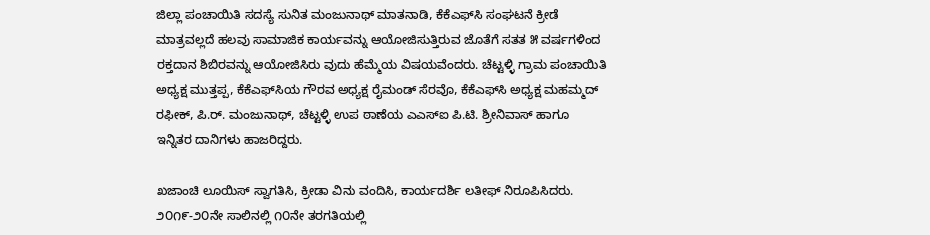ಜಿಲ್ಲಾ ಪಂಚಾಯಿತಿ ಸದಸ್ಯೆ ಸುನಿತ ಮಂಜುನಾಥ್ ಮಾತನಾಡಿ, ಕೆಕೆಎಫ್‌ಸಿ ಸಂಘಟನೆ ಕ್ರೀಡೆ ಮಾತ್ರವಲ್ಲದೆ ಹಲವು ಸಾಮಾಜಿಕ ಕಾರ್ಯವನ್ನು ಆಯೋಜಿಸುತ್ತಿರುವ ಜೊತೆಗೆ ಸತತ ೫ ವರ್ಷಗಳಿಂದ ರಕ್ತದಾನ ಶಿಬಿರವನ್ನು ಆಯೋಜಿಸಿರು ವುದು ಹೆಮ್ಮೆಯ ವಿಷಯವೆಂದರು. ಚೆಟ್ಟಳ್ಳಿ ಗ್ರಾಮ ಪಂಚಾಯಿತಿ ಅಧ್ಯಕ್ಷ ಮುತ್ತಪ್ಪ, ಕೆಕೆಎಫ್‌ಸಿಯ ಗೌರವ ಅಧ್ಯಕ್ಷ ರೈಮಂಡ್ ಸೆರವೊ, ಕೆಕೆಎಫ್‌ಸಿ ಅಧ್ಯಕ್ಷ ಮಹಮ್ಮದ್ ರಫೀಕ್, ಪಿ.ರ್. ಮಂಜುನಾಥ್, ಚೆಟ್ಟಳ್ಳಿ ಉಪ ಠಾಣೆಯ ಎಎಸ್‌ಐ ಪಿ.ಟಿ. ಶ್ರೀನಿವಾಸ್ ಹಾಗೂ ಇನ್ನಿತರ ದಾನಿಗಳು ಹಾಜರಿದ್ದರು.

ಖಜಾಂಚಿ ಲೂಯಿಸ್ ಸ್ವಾಗತಿಸಿ, ಕ್ರೀಡಾ ವಿನು ವಂದಿಸಿ, ಕಾರ್ಯದರ್ಶಿ ಲತೀಫ್ ನಿರೂಪಿಸಿದರು. ೨೦೧೯-೨೦ನೇ ಸಾಲಿನಲ್ಲಿ ೧೦ನೇ ತರಗತಿಯಲ್ಲಿ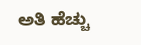ಅತಿ ಹೆಚ್ಚು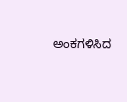ಅಂಕಗಳಿಸಿದ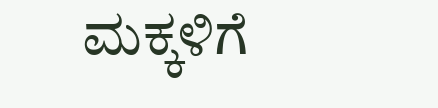ಮಕ್ಕಳಿಗೆ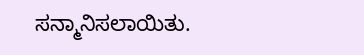ಸನ್ಮಾನಿಸಲಾಯಿತು.